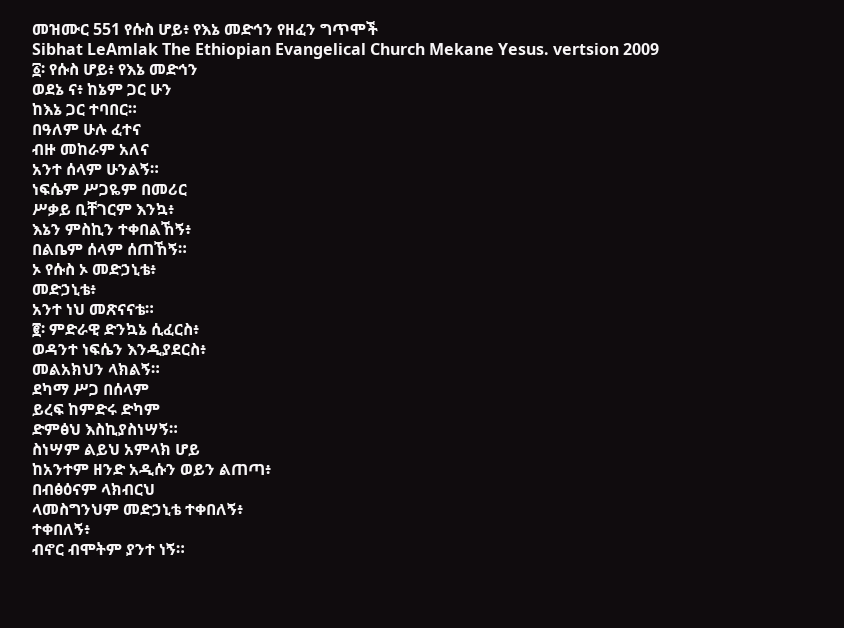መዝሙር 551 የሱስ ሆይ፥ የእኔ መድኅን የዘፈን ግጥሞች
Sibhat LeAmlak The Ethiopian Evangelical Church Mekane Yesus. vertsion 2009
፩፡ የሱስ ሆይ፥ የእኔ መድኅን
ወደኔ ና፥ ከኔም ጋር ሁን
ከእኔ ጋር ተባበር።
በዓለም ሁሉ ፈተና
ብዙ መከራም አለና
አንተ ሰላም ሁንልኝ።
ነፍሴም ሥጋዬም በመሪር
ሥቃይ ቢቸገርም እንኳ፥
እኔን ምስኪን ተቀበልኸኝ፥
በልቤም ሰላም ሰጠኸኝ።
ኦ የሱስ ኦ መድኃኒቴ፥
መድኃኒቴ፥
አንተ ነህ መጽናናቴ።
፪፡ ምድራዊ ድንኳኔ ሲፈርስ፥
ወዳንተ ነፍሴን እንዲያደርስ፥
መልአክህን ላክልኝ።
ደካማ ሥጋ በሰላም
ይረፍ ከምድሩ ድካም
ድምፅህ እስኪያስነሣኝ።
ስነሣም ልይህ አምላክ ሆይ
ከአንተም ዘንድ አዲሱን ወይን ልጠጣ፥
በብፅዕናም ላክብርህ
ላመስግንህም መድኃኒቴ ተቀበለኝ፥
ተቀበለኝ፥
ብኖር ብሞትም ያንተ ነኝ።